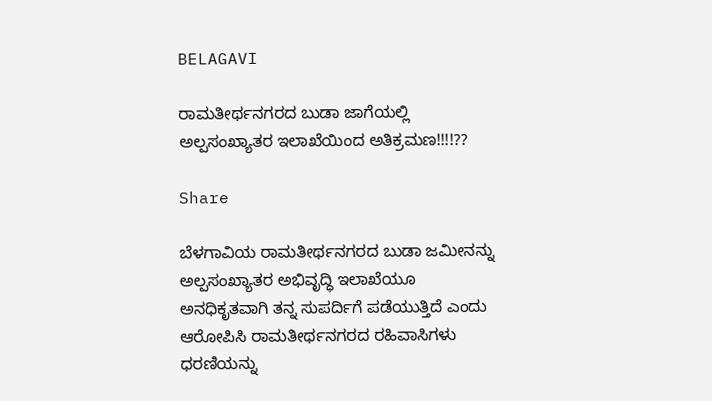BELAGAVI

ರಾಮತೀರ್ಥನಗರದ ಬುಡಾ ಜಾಗೆಯಲ್ಲಿ ಅಲ್ಪಸಂಖ್ಯಾತರ ಇಲಾಖೆಯಿಂದ ಅತಿಕ್ರಮಣ!!!!??

Share

ಬೆಳಗಾವಿಯ ರಾಮತೀರ್ಥನಗರದ ಬುಡಾ ಜಮೀನನ್ನು ಅಲ್ಪಸಂಖ್ಯಾತರ ಅಭಿವೃದ್ಧಿ ಇಲಾಖೆಯೂ ಅನಧಿಕೃತವಾಗಿ ತನ್ನ ಸುಪರ್ದಿಗೆ ಪಡೆಯುತ್ತಿದೆ ಎಂದು ಆರೋಪಿಸಿ ರಾಮತೀರ್ಥನಗರದ ರಹಿವಾಸಿಗಳು ಧರಣಿಯನ್ನು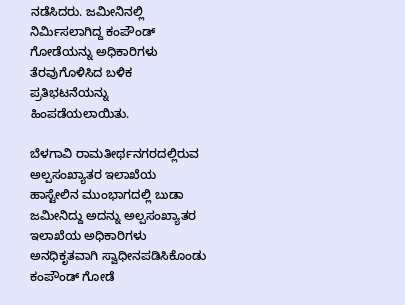ನಡೆಸಿದರು. ಜಮೀನಿನಲ್ಲಿ ನಿರ್ಮಿಸಲಾಗಿದ್ದ ಕಂಪೌಂಡ್ ಗೋಡೆಯನ್ನು ಅಧಿಕಾರಿಗಳು ತೆರವುಗೊಳಿಸಿದ ಬಳಿಕ ಪ್ರತಿಭಟನೆಯನ್ನು ಹಿಂಪಡೆಯಲಾಯಿತು.

ಬೆಳಗಾವಿ ರಾಮತೀರ್ಥನಗರದಲ್ಲಿರುವ ಅಲ್ಪಸಂಖ್ಯಾತರ ಇಲಾಖೆಯ ಹಾಸ್ಟೇಲಿನ ಮುಂಭಾಗದಲ್ಲಿ ಬುಡಾ ಜಮೀನಿದ್ದು ಅದನ್ನು ಅಲ್ಪಸಂಖ್ಯಾತರ ಇಲಾಖೆಯ ಅಧಿಕಾರಿಗಳು ಅನಧಿಕೃತವಾಗಿ ಸ್ವಾಧೀನಪಡಿಸಿಕೊಂಡು ಕಂಪೌಂಡ್ ಗೋಡೆ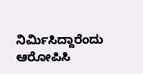ನಿರ್ಮಿಸಿದ್ದಾರೆಂದು ಆರೋಪಿಸಿ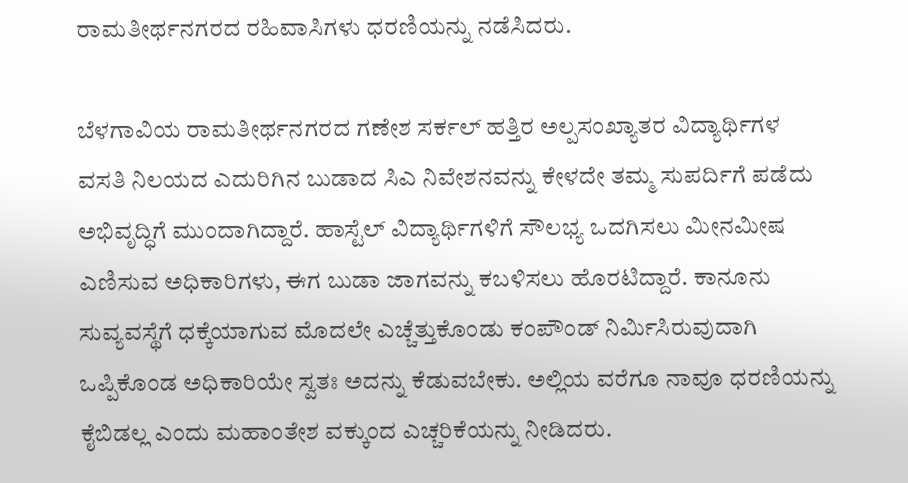ರಾಮತೀರ್ಥನಗರದ ರಹಿವಾಸಿಗಳು ಧರಣಿಯನ್ನು ನಡೆಸಿದರು.

ಬೆಳಗಾವಿಯ ರಾಮತೀರ್ಥನಗರದ ಗಣೇಶ ಸರ್ಕಲ್ ಹತ್ತಿರ ಅಲ್ಪಸಂಖ್ಯಾತರ ವಿದ್ಯಾರ್ಥಿಗಳ ವಸತಿ ನಿಲಯದ ಎದುರಿಗಿನ ಬುಡಾದ ಸಿಎ ನಿವೇಶನವನ್ನು ಕೇಳದೇ ತಮ್ಮ ಸುಪರ್ದಿಗೆ ಪಡೆದು ಅಭಿವೃದ್ಧಿಗೆ ಮುಂದಾಗಿದ್ದಾರೆ. ಹಾಸ್ಟೆಲ್ ವಿದ್ಯಾರ್ಥಿಗಳಿಗೆ ಸೌಲಭ್ಯ ಒದಗಿಸಲು ಮೀನಮೀಷ ಎಣಿಸುವ ಅಧಿಕಾರಿಗಳು, ಈಗ ಬುಡಾ ಜಾಗವನ್ನು ಕಬಳಿಸಲು ಹೊರಟಿದ್ದಾರೆ. ಕಾನೂನು ಸುವ್ಯವಸ್ಥೆಗೆ ಧಕ್ಕೆಯಾಗುವ ಮೊದಲೇ ಎಚ್ಚೆತ್ತುಕೊಂಡು ಕಂಪೌಂಡ್ ನಿರ್ಮಿಸಿರುವುದಾಗಿ ಒಪ್ಪಿಕೊಂಡ ಅಧಿಕಾರಿಯೇ ಸ್ವತಃ ಅದನ್ನು ಕೆಡುವಬೇಕು. ಅಲ್ಲಿಯ ವರೆಗೂ ನಾವೂ ಧರಣಿಯನ್ನು ಕೈಬಿಡಲ್ಲ ಎಂದು ಮಹಾಂತೇಶ ವಕ್ಕುಂದ ಎಚ್ಚರಿಕೆಯನ್ನು ನೀಡಿದರು.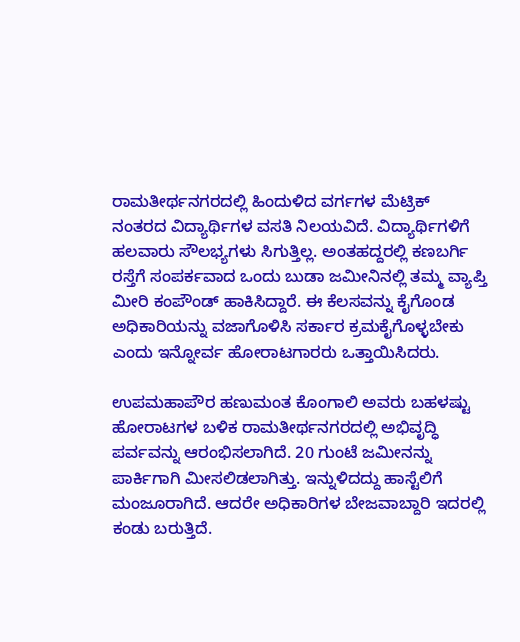ರಾಮತೀರ್ಥನಗರದಲ್ಲಿ ಹಿಂದುಳಿದ ವರ್ಗಗಳ ಮೆಟ್ರಿಕ್ ನಂತರದ ವಿದ್ಯಾರ್ಥಿಗಳ ವಸತಿ ನಿಲಯವಿದೆ. ವಿದ್ಯಾರ್ಥಿಗಳಿಗೆ ಹಲವಾರು ಸೌಲಭ್ಯಗಳು ಸಿಗುತ್ತಿಲ್ಲ. ಅಂತಹದ್ದರಲ್ಲಿ ಕಣಬರ್ಗಿ ರಸ್ತೆಗೆ ಸಂಪರ್ಕವಾದ ಒಂದು ಬುಡಾ ಜಮೀನಿನಲ್ಲಿ ತಮ್ಮ ವ್ಯಾಪ್ತಿ ಮೀರಿ ಕಂಪೌಂಡ್ ಹಾಕಿಸಿದ್ದಾರೆ. ಈ ಕೆಲಸವನ್ನು ಕೈಗೊಂಡ ಅಧಿಕಾರಿಯನ್ನು ವಜಾಗೊಳಿಸಿ ಸರ್ಕಾರ ಕ್ರಮಕೈಗೊಳ್ಳಬೇಕು ಎಂದು ಇನ್ನೋರ್ವ ಹೋರಾಟಗಾರರು ಒತ್ತಾಯಿಸಿದರು.

ಉಪಮಹಾಪೌರ ಹಣುಮಂತ ಕೊಂಗಾಲಿ ಅವರು ಬಹಳಷ್ಟು ಹೋರಾಟಗಳ ಬಳಿಕ ರಾಮತೀರ್ಥನಗರದಲ್ಲಿ ಅಭಿವೃದ್ಧಿ ಪರ್ವವನ್ನು ಆರಂಭಿಸಲಾಗಿದೆ. 20 ಗುಂಟೆ ಜಮೀನನ್ನು ಪಾರ್ಕಿಗಾಗಿ ಮೀಸಲಿಡಲಾಗಿತ್ತು. ಇನ್ನುಳಿದದ್ದು ಹಾಸ್ಟೆಲಿಗೆ ಮಂಜೂರಾಗಿದೆ. ಆದರೇ ಅಧಿಕಾರಿಗಳ ಬೇಜವಾಬ್ದಾರಿ ಇದರಲ್ಲಿ ಕಂಡು ಬರುತ್ತಿದೆ.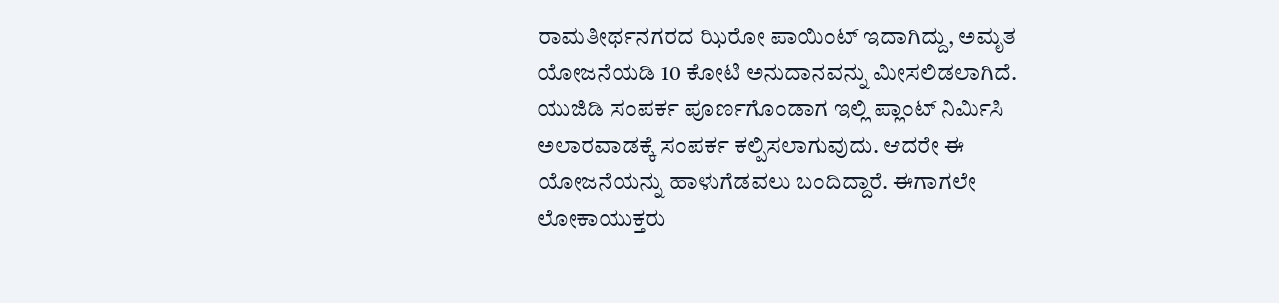ರಾಮತೀರ್ಥನಗರದ ಝಿರೋ ಪಾಯಿಂಟ್ ಇದಾಗಿದ್ದು, ಅಮೃತ ಯೋಜನೆಯಡಿ 10 ಕೋಟಿ ಅನುದಾನವನ್ನು ಮೀಸಲಿಡಲಾಗಿದೆ. ಯುಜಿಡಿ ಸಂಪರ್ಕ ಪೂರ್ಣಗೊಂಡಾಗ ಇಲ್ಲಿ ಪ್ಲಾಂಟ್ ನಿರ್ಮಿಸಿ ಅಲಾರವಾಡಕ್ಕೆ ಸಂಪರ್ಕ ಕಲ್ಪಿಸಲಾಗುವುದು. ಆದರೇ ಈ ಯೋಜನೆಯನ್ನು ಹಾಳುಗೆಡವಲು ಬಂದಿದ್ದಾರೆ. ಈಗಾಗಲೇ ಲೋಕಾಯುಕ್ತರು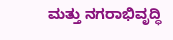ಮತ್ತು ನಗರಾಭಿವೃದ್ಧಿ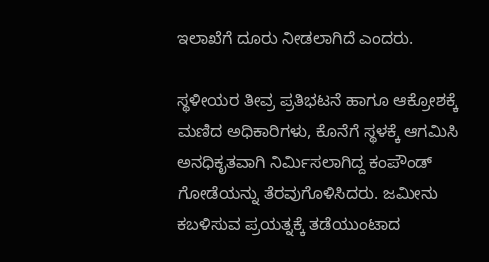ಇಲಾಖೆಗೆ ದೂರು ನೀಡಲಾಗಿದೆ ಎಂದರು.

ಸ್ಥಳೀಯರ ತೀವ್ರ ಪ್ರತಿಭಟನೆ ಹಾಗೂ ಆಕ್ರೋಶಕ್ಕೆ ಮಣಿದ ಅಧಿಕಾರಿಗಳು, ಕೊನೆಗೆ ಸ್ಥಳಕ್ಕೆ ಆಗಮಿಸಿ ಅನಧಿಕೃತವಾಗಿ ನಿರ್ಮಿಸಲಾಗಿದ್ದ ಕಂಪೌಂಡ್ ಗೋಡೆಯನ್ನು ತೆರವುಗೊಳಿಸಿದರು. ಜಮೀನು ಕಬಳಿಸುವ ಪ್ರಯತ್ನಕ್ಕೆ ತಡೆಯುಂಟಾದ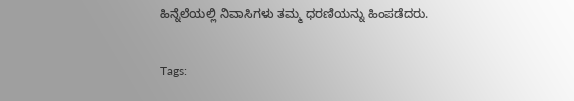ಹಿನ್ನೆಲೆಯಲ್ಲಿ ನಿವಾಸಿಗಳು ತಮ್ಮ ಧರಣಿಯನ್ನು ಹಿಂಪಡೆದರು.

Tags: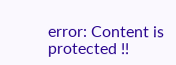error: Content is protected !!